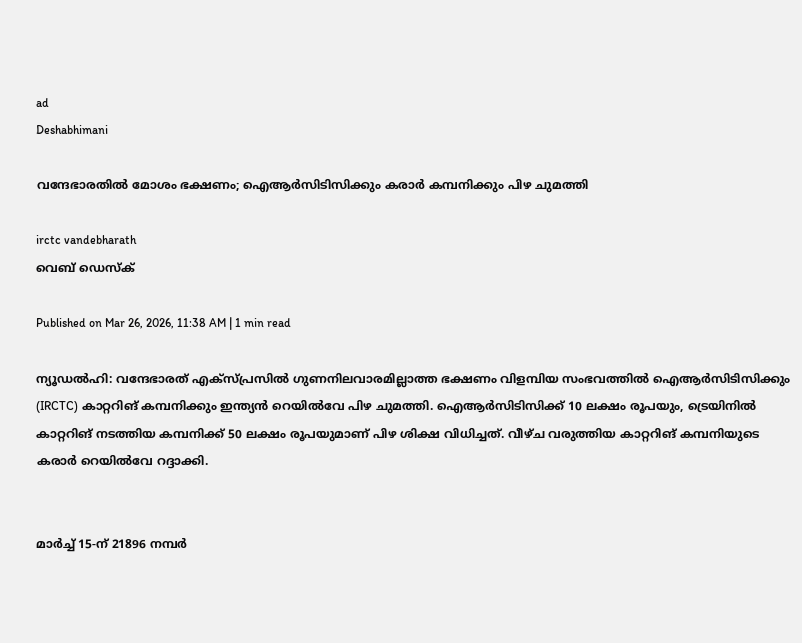ad
Deshabhimani

വന്ദേഭാരതിൽ മോശം ഭക്ഷണം; ഐആർസിടിസിക്കും കരാർ കമ്പനിക്കും പിഴ ചുമത്തി

irctc vandebharath
വെബ് ഡെസ്ക്

Published on Mar 26, 2026, 11:38 AM | 1 min read

ന്യൂഡൽഹി: വന്ദേഭാരത് എക്‌സ്പ്രസിൽ ഗുണനിലവാരമില്ലാത്ത ഭക്ഷണം വിളമ്പിയ സംഭവത്തിൽ ഐആർസിടിസിക്കും (IRCTC) കാറ്ററിങ് കമ്പനിക്കും ഇന്ത്യൻ റെയിൽവേ പിഴ ചുമത്തി. ഐആർസിടിസിക്ക് 10 ലക്ഷം രൂപയും, ട്രെയിനിൽ കാറ്ററിങ് നടത്തിയ കമ്പനിക്ക് 50 ലക്ഷം രൂപയുമാണ് പിഴ ശിക്ഷ വിധിച്ചത്. വീഴ്ച വരുത്തിയ കാറ്ററിങ് കമ്പനിയുടെ കരാർ റെയിൽവേ റദ്ദാക്കി.


മാർച്ച് 15-ന് 21896 നമ്പർ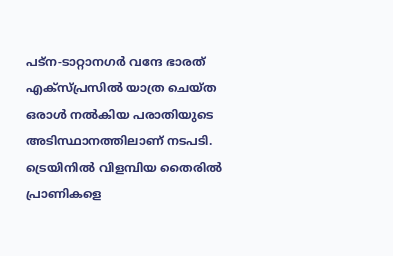പട്‌ന-ടാറ്റാനഗർ വന്ദേ ഭാരത് എക്‌സ്പ്രസിൽ യാത്ര ചെയ്ത ഒരാൾ നൽകിയ പരാതിയുടെ അടിസ്ഥാനത്തിലാണ് നടപടി. ട്രെയിനിൽ വിളമ്പിയ തൈരിൽ പ്രാണികളെ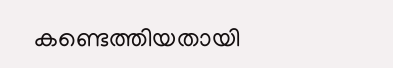കണ്ടെത്തിയതായി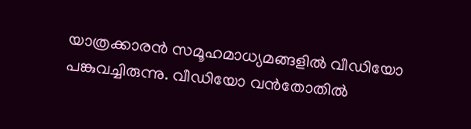യാത്രക്കാരൻ സമൂഹമാധ്യമങ്ങളിൽ വീഡിയോ പങ്കുവച്ചിരുന്നു. വീഡിയോ വൻതോതിൽ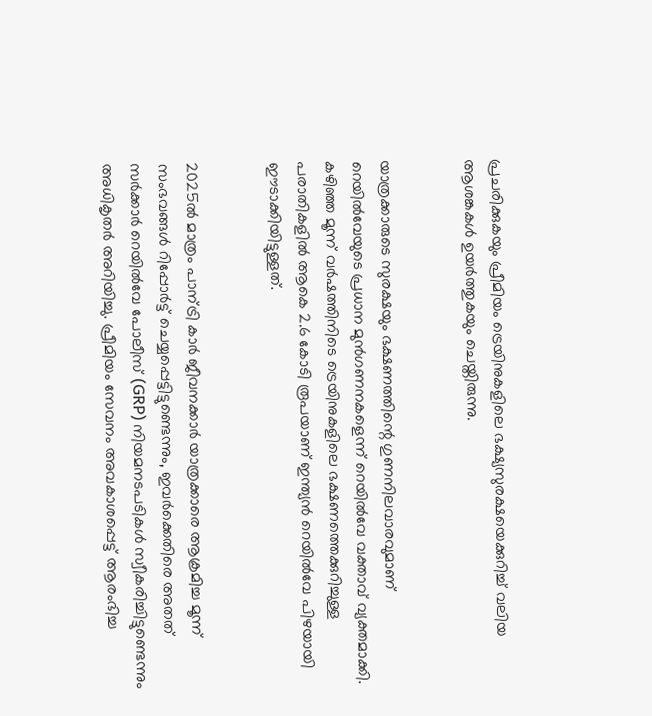പ്രചരിക്കുകയും പ്രീമിയം ട്രെയിനുകളിലെ ഭക്ഷ്യസുരക്ഷയെക്കുറിച്ച് വലിയ ആശങ്കകൾ ഉയർത്തുകയും ചെയ്തിരുന്നു.


യാത്രക്കാരുടെ സുരക്ഷയും ഭക്ഷണത്തിന്റെ ഗുണനിലവാരവുമാണ് റെയിൽവേയുടെ പ്രധാന മുൻഗണനകളെന്ന് റെയിൽവേ വക്താവ് വ്യക്തമാക്കി. കഴിഞ്ഞ മൂന്ന് വർഷത്തിനിടെ ട്രെയിനുകളിലെ ഭക്ഷണത്തെക്കുറിച്ചുള്ള പരാതികളിൽ ആകെ 2.6 കോടി രൂപയാണ് ഇന്ത്യൻ റെയിൽവേ പിഴയായി ഈടാക്കിയിട്ടുള്ളത്.


2025ൽ മാത്രം പാന്ട്രി കാർ ജീവനക്കാർ യാത്രക്കാരെ ആക്രമിച്ച മൂന്ന് സംഭവങ്ങൾ റിപ്പോർട്ട് ചെയ്യപ്പെട്ടിട്ടുണ്ടെന്നും, ഇവർക്കെതിരെ അതത് സർക്കാർ റെയിൽവേ പോലീസ് (GRP) നിയമനടപടികൾ സ്വീകരിച്ചിട്ടുണ്ടെന്നും അധികൃതർ അറിയിച്ചു. പ്രീമിയം സേവനം അവകാശപ്പെട്ട് ആരംഭിച്ച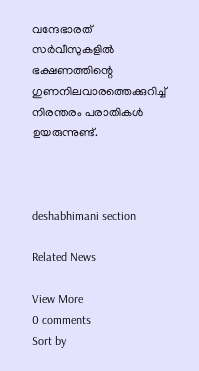വന്ദേഭാരത് സർവീസുകളിൽ ഭക്ഷണത്തിന്റെ ഗുണനിലവാരത്തെക്കുറിച്ച് നിരന്തരം പരാതികൾ ഉയരുന്നുണ്ട്.



deshabhimani section

Related News

View More
0 comments
Sort by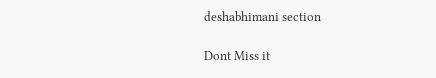deshabhimani section

Dont Miss it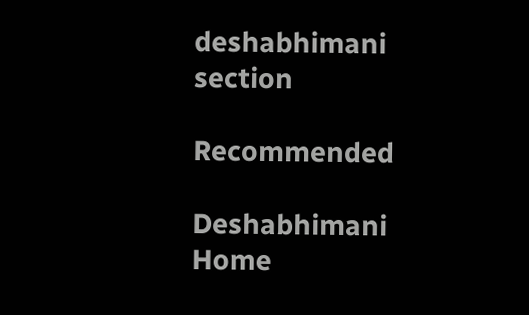deshabhimani section

Recommended

Deshabhimani
Home